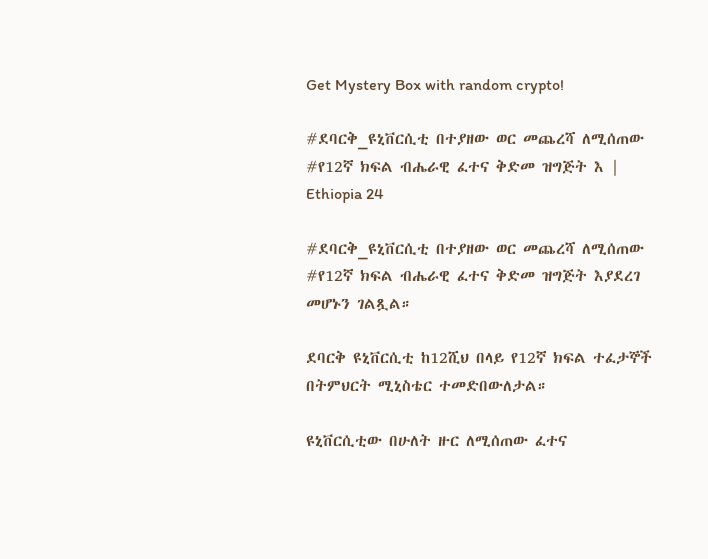Get Mystery Box with random crypto!

#ደባርቅ_ዩኒቨርሲቲ በተያዘው ወር መጨረሻ ለሚሰጠው #የ12ኛ ክፍል ብሔራዊ ፈተና ቅድመ ዝግጅት እ | Ethiopia 24

#ደባርቅ_ዩኒቨርሲቲ በተያዘው ወር መጨረሻ ለሚሰጠው #የ12ኛ ክፍል ብሔራዊ ፈተና ቅድመ ዝግጅት እያደረገ መሆኑን ገልጿል።

ደባርቅ ዩኒቨርሲቲ ከ12ሺህ በላይ የ12ኛ ክፍል ተፈታኞች በትምህርት ሚኒስቴር ተመድበውለታል።

ዩኒቨርሲቲው በሁለት ዙር ለሚሰጠው ፈተና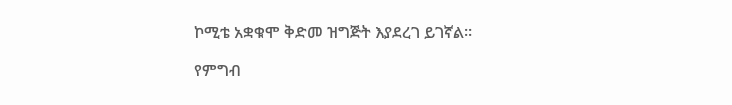ኮሚቴ አቋቁሞ ቅድመ ዝግጅት እያደረገ ይገኛል።

የምግብ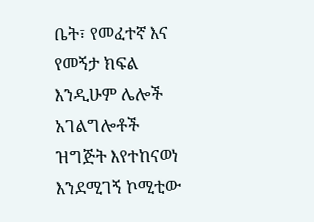ቤት፣ የመፈተኛ እና የመኝታ ክፍል እንዲሁም ሌሎች አገልግሎቶች ዝግጅት እየተከናወነ እንደሚገኝ ኮሚቲው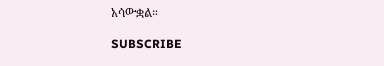አሳውቋል።

SUBSCRIBE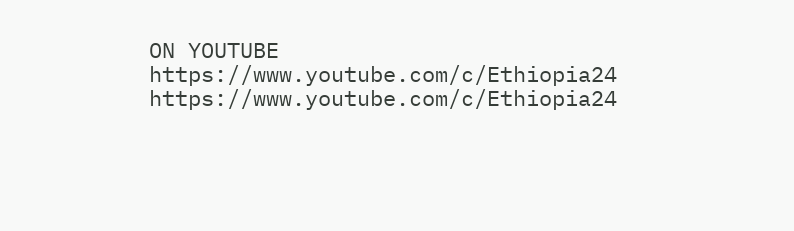ON YOUTUBE
https://www.youtube.com/c/Ethiopia24
https://www.youtube.com/c/Ethiopia24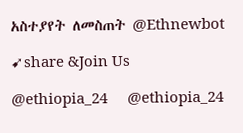አስተያየት ለመስጠት @Ethnewbot

➹share &Join Us

@ethiopia_24     @ethiopia_24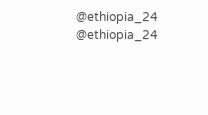@ethiopia_24     @ethiopia_24